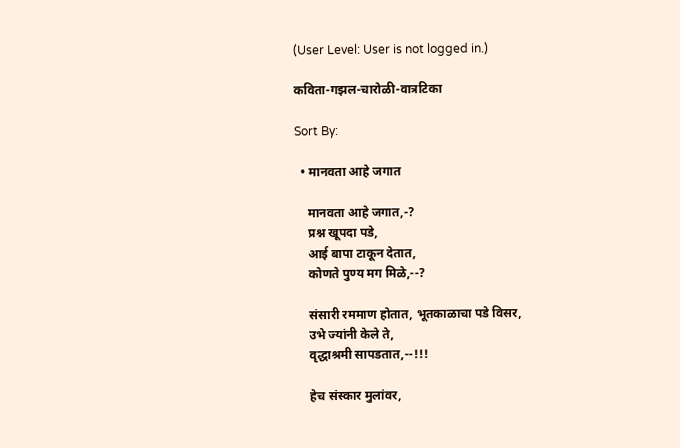(User Level: User is not logged in.)

कविता-गझल-चारोळी-वात्रटिका

Sort By:

  • मानवता आहे जगात

    मानवता आहे जगात,-?
    प्रश्न खूपदा पडे,
    आई बापा टाकून देतात,
    कोणते पुण्य मग मिळे,--?

    संसारी रममाण होतात, भूतकाळाचा पडे विसर,
    उभे ज्यांनी केले ते,
    वृद्धाश्रमी सापडतात,--!!!

    हेच संस्कार मुलांवर,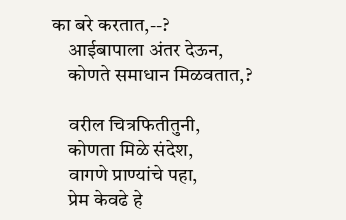का बरे करतात,--?
    आईबापाला अंतर देऊन,
    कोणते समाधान मिळवतात,?

    वरील चित्रफितीतुनी,
    कोणता मिळे संदेश,
    वागणे प्राण्यांचे पहा,
    प्रेम केवढे हे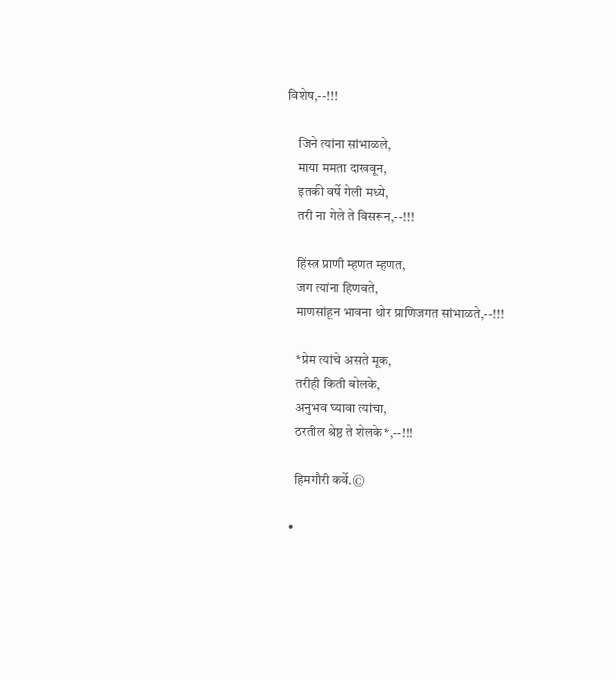विशेष,--!!!

    जिने त्यांना सांभाळले,
    माया ममता दाखवून,
    इतकी वर्षे गेली मध्ये,
    तरी ना गेले ते विसरून,--!!!

    हिंस्त्र प्राणी म्हणत म्हणत,
    जग त्यांना हिणवते,
    माणसांहून भावना थोर प्राणिजगत सांभाळते,--!!!

    *प्रेम त्यांचे असते मूक,
    तरीही किती बोलके,
    अनुभव घ्यावा त्यांचा,
    ठरतील श्रेष्ठ ते शेलके*,--!!!

    हिमगौरी कर्वे.©

  •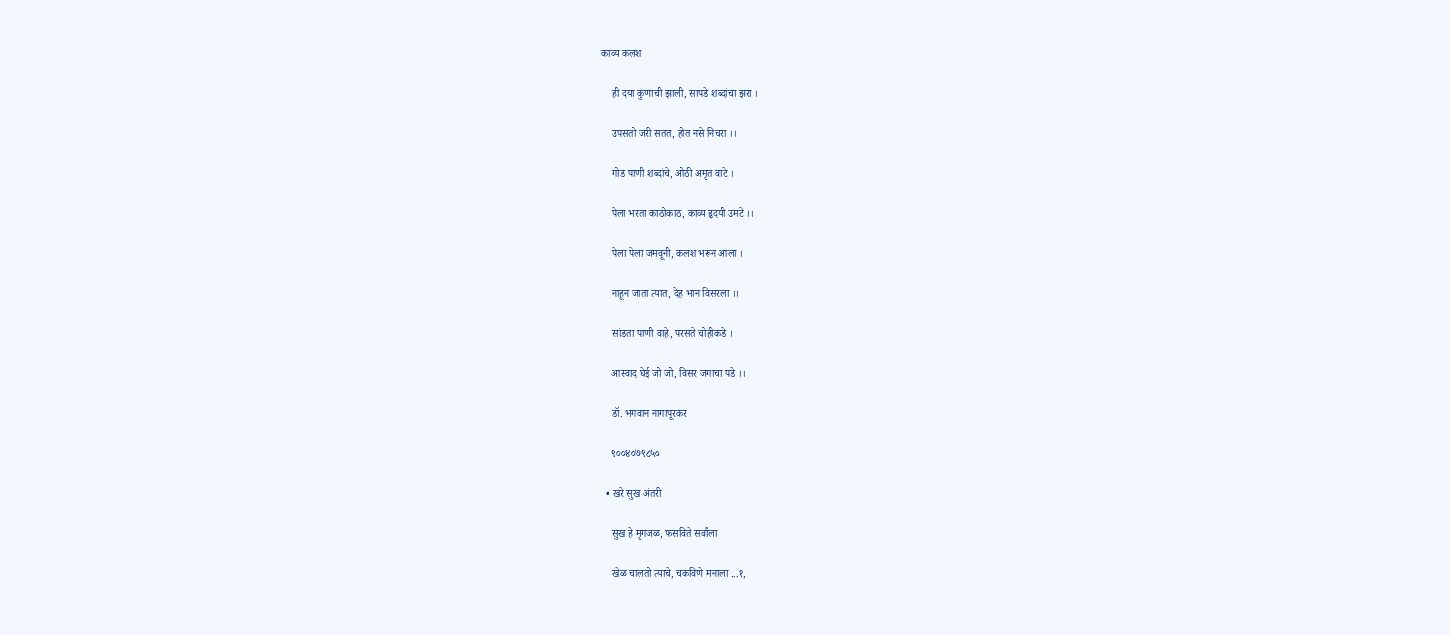काव्य कलश

    ही दया कुणाची झाली, सापडे शब्दांचा झरा ।

    उपसतो जरी सतत, होत नसे निचरा ।।

    गोड पाणी शब्दांचे, ओठी अमृत वाटे ।

    पेला भरता काठोकाठ, काव्य हृदयी उमटे ।।

    पेला पेला जमवूनी, कलश भरून आला ।

    नाहून जाता त्यात, देह भान विसरला ।।

    सांडता पाणी वाहे, परसते चोहीकडे ।

    आस्वाद घेई जो जो, विसर जगाचा पडे ।।

    डॉ. भगवान नागापूरकर

    ९००४०७९८५०

  • खरे सुख अंतरी

    सुख हे मृगजळ, फसविते सर्वांला

    खेळ चालतो त्याचे, चकविणे मनाला ...१,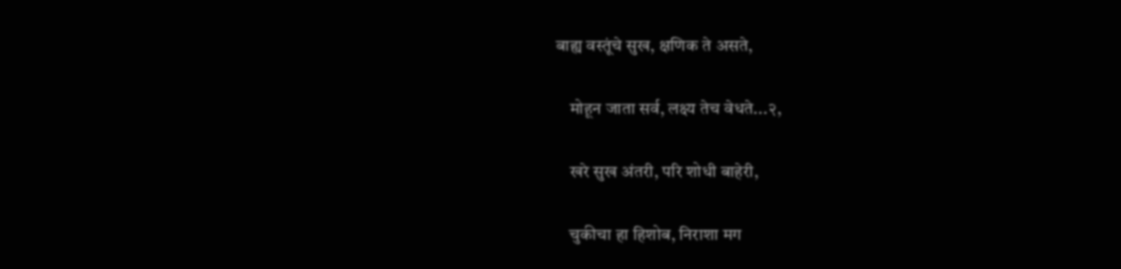बाह्य वस्तूंचे सुख, क्षणिक ते असते,

    मोहून जाता सर्व, लक्ष्य तेच वेधते...२,

    खरे सुख अंतरी, परि शोधी बाहेरी,

    चुकीचा हा हिशोब, निराशा मग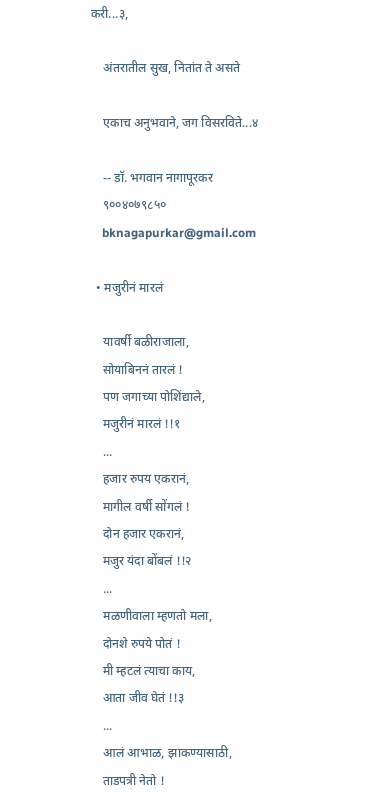करी...३,

    अंतरातील सुख, नितांत ते असते

    एकाच अनुभवाने, जग विसरविते...४

    -- डॉ. भगवान नागापूरकर
    ९००४०७९८५०
    bknagapurkar@gmail.com

  • मजुरीनं मारलं

    यावर्षी बळीराजाला,
    सोयाबिननं तारलं !
    पण जगाच्या पोशिंद्याले,
    मजुरीनं मारलं !!१
    ...
    हजार रुपय एकरानं,
    मागील वर्षी सोंगलं !
    दोन हजार एकरानं,
    मजुर यंदा बोंबलं !!२
    ...
    मळणीवाला म्हणतो मला,
    दोनशे रुपये पोतं !
    मी म्हटलं त्याचा काय,
    आता जीव घेतं !!३
    ...
    आलं आभाळ, झाकण्यासाठी,
    ताडपत्री नेतो !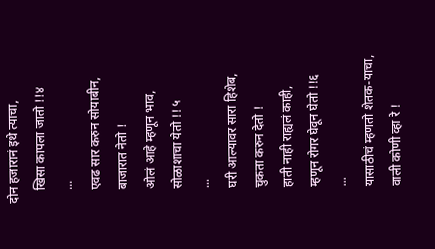दोन हजारानं इथे त्याचा,
    खिसा कापला जातो !!४
    ...
    एवढ सार करुन सोयाबीन,
    बाजारात नेतो !
    ओलं आहे म्हणून भाव,
    सोळाशाचा येतो !! ५
    ...
    घरी आल्यावर सारा हिशेब,
    चुकता करुन देतो !
    हाती नाही राह्यलं काही,
    म्हणून रोगर घेवून घेतो !!६
    ...
    यासाठीचं म्हणतो शेतक-याचा,
    वाली कोणी व्हा रे !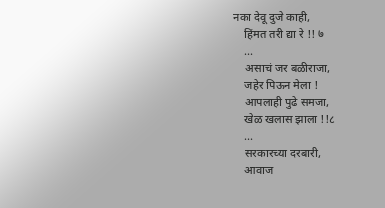नका देवू दुजे काही,
    हिंमत तरी द्या रे !! ७
    ...
    असाचं जर बळीराजा,
    जहेर पिऊन मेला !
    आपलाही पुढे समजा,
    खेळ खलास झाला !!८
    ...
    सरकारच्या दरबारी,
    आवाज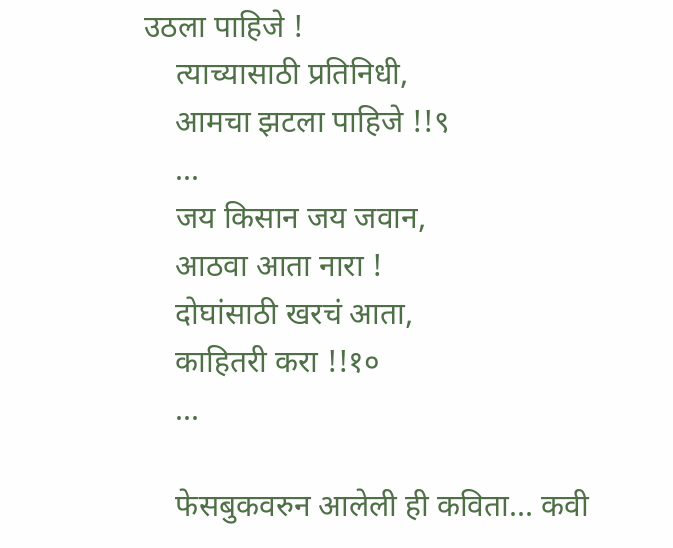उठला पाहिजे !
    त्याच्यासाठी प्रतिनिधी,
    आमचा झटला पाहिजे !!९
    ...
    जय किसान जय जवान,
    आठवा आता नारा !
    दोघांसाठी खरचं आता,
    काहितरी करा !!१०
    ...

    फेसबुकवरुन आलेली ही कविता... कवी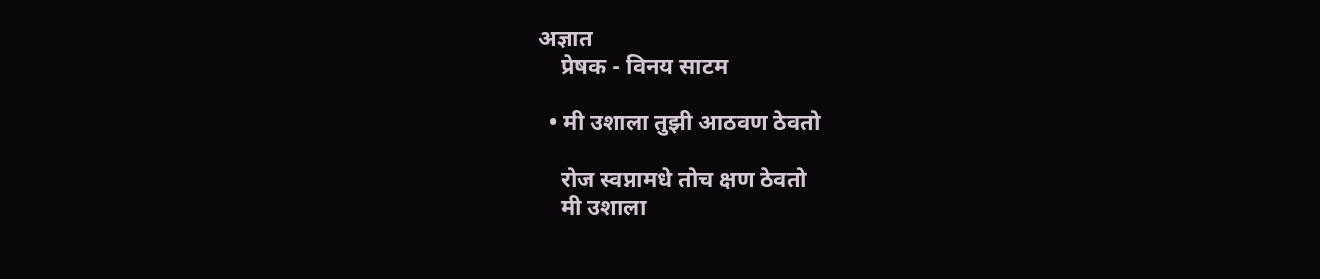अज्ञात
    प्रेषक - विनय साटम

  • मी उशाला तुझी आठवण ठेवतो

    रोज स्वप्नामधे तोच क्षण ठेवतो
    मी उशाला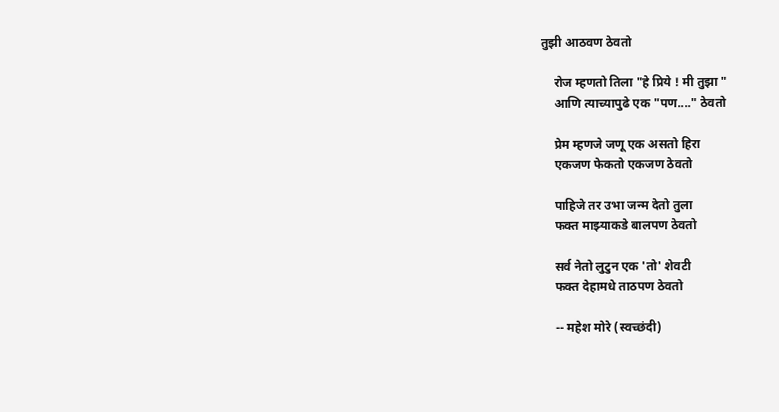तुझी आठवण ठेवतो

    रोज म्हणतो तिला "हे प्रिये ! मी तुझा "
    आणि त्याच्यापुढे एक "पण...." ठेवतो

    प्रेम म्हणजे जणू एक असतो हिरा
    एकजण फेकतो एकजण ठेवतो

    पाहिजे तर उभा जन्म देतो तुला
    फक्त माझ्याकडे बालपण ठेवतो

    सर्व नेतो लुटुन एक 'तो' शेवटी
    फक्त देहामधे ताठपण ठेवतो

    -- महेश मोरे (स्वच्छंदी)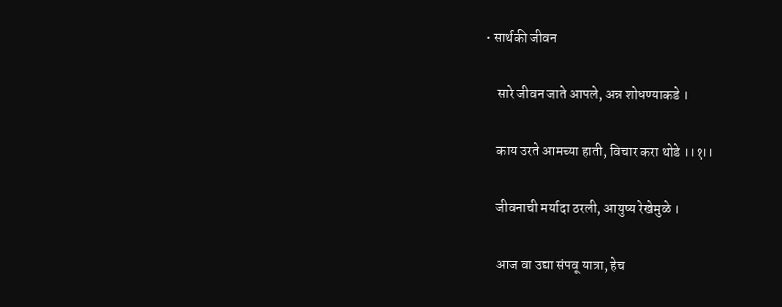• सार्थकी जीवन

    सारे जीवन जाते आपले, अन्न शोधण्याकडे ।

    काय उरते आमच्या हाती, विचार करा थोडे ।।१।।

    जीवनाची मर्यादा ठरली, आयुष्य रेखेमुळे ।

    आज वा उद्या संपवू यात्रा, हेच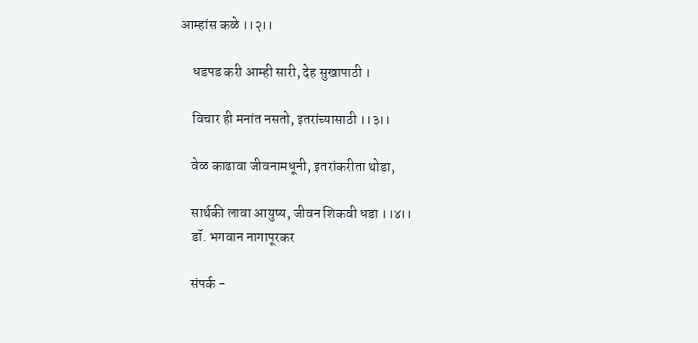आम्हांस कळे ।।२।।

    धडपड करी आम्ही सारी, देह सुखापाठी ।

    विचार ही मनांत नसतो, इतरांच्यासाठी ।।३।।

    वेळ काढावा जीवनामधूनी, इतरांकरीता थोडा,

    सार्थकी लावा आयुष्य, जीवन शिकवी धडा ।।४।।
    डॉ. भगवान नागापूरकर

    संपर्क -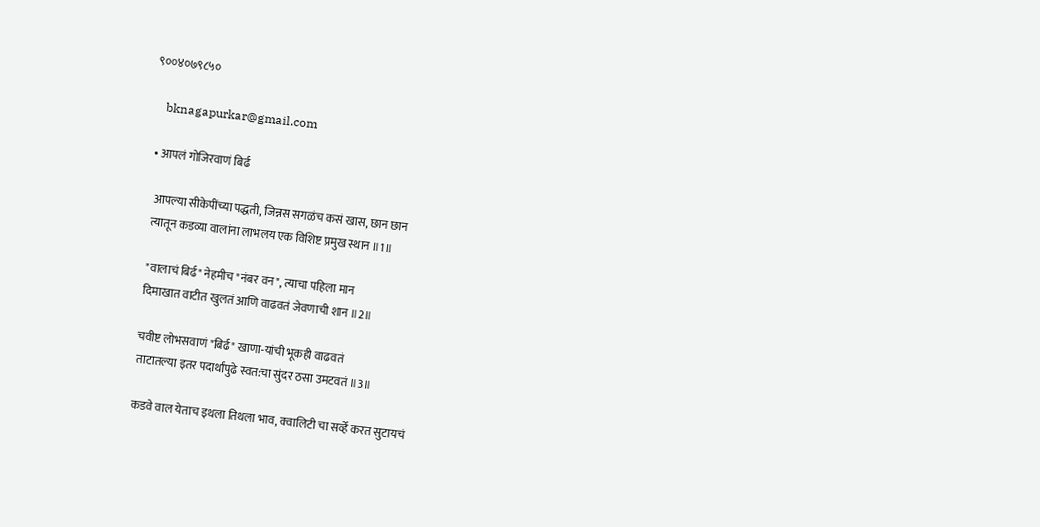९००४०७९८५०

    bknagapurkar@gmail.com

  • आपलं गोजिरवाणं बिर्ढ

    आपल्या सीकेपींच्या पद्धती, जिन्नस सगळंच कसं खास, छान छान
    त्यातून कडव्या वालांना लाभलय एक विशिष्ट प्रमुख स्थान ॥1॥

    "वालाचं बिर्ढ" नेहमीच "नंबर वन", त्याचा पहिला मान
    दिमाखात वाटीत खुलतं आणि वाढवतं जेवणाची शान ॥2॥

    चवीष्ट लोभसवाणं "बिर्ढ" खाणा-यांची भूकही वाढवतं
    ताटातल्या इतर पदार्थांपुढे स्वत:चा सुंदर ठसा उमटवतं ॥3॥

    कडवे वाल येताच इथला तिथला भाव, क्वालिटी चा सर्व्हे करत सुटायचं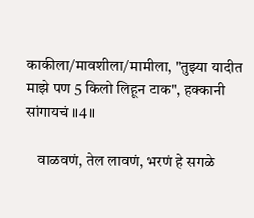काकीला/मावशीला/मामीला, "तुझ्या यादीत माझे पण 5 किलो लिहून टाक", हक्कानी सांगायचं ॥4॥

    वाळवणं, तेल लावणं, भरणं हे सगळे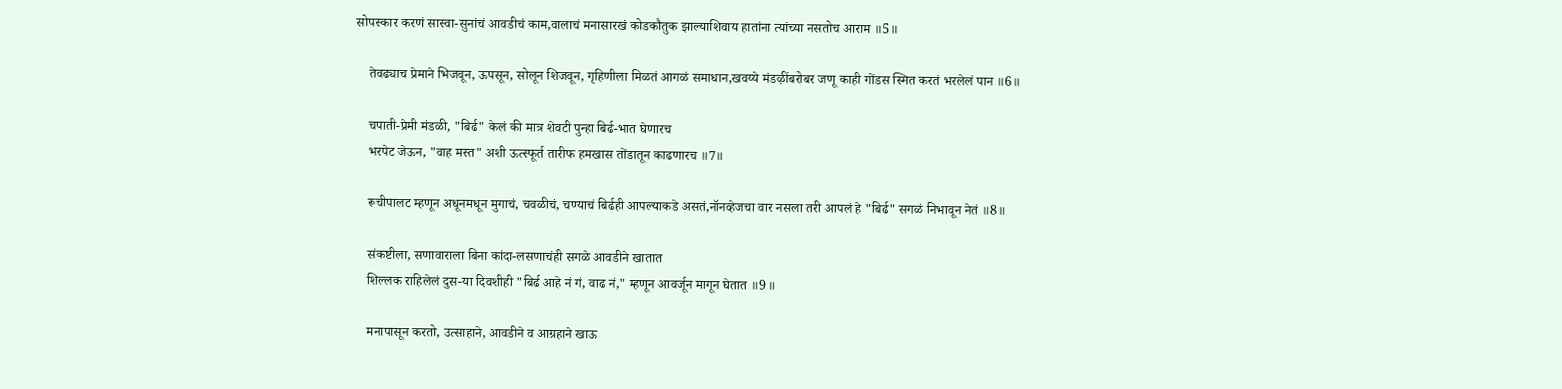सोपस्कार करणं सास्वा-सुनांचं आवडीचं काम,वालाचं मनासारखं कोडकौतुक झाल्याशिवाय हातांना त्यांच्या नसतोच आराम ॥5॥

    तेवढ्याच प्रेमाने भिजवून, ऊपसून, सोलून शिजवून, गृहिणीला मिळतं आगळं समाधान,खवय्ये मंडऴींबरोबर जणू काही गोंडस स्मित करतं भरलेलं पान ॥6॥

    चपाती-प्रेमी मंडळी, "बिर्ढ" केलं की मात्र शेवटी पुन्हा बिर्ढ-भात घेणारच
    भरपेट जेऊन, "वाह मस्त" अशी ऊत्स्फूर्त तारीफ हमखास तोंडातून काढणारच ॥7॥

    रूचीपालट म्हणून अधूनमधून मुगाचं, चवळीचं, चण्याचं बिर्ढही आपल्याकडे असतं,नॉनव्हेजचा वार नसला तरी आपलं हे "बिर्ढ" सगळं निभावून नेतं ॥8॥

    संकष्टीला, सणावाराला बिना कांदा-लसणाचंही सगळे आवडीने खातात
    शिल्लक राहिलेलं दुस-या दिवशीही "बिर्ढ आहे नं गं, वाढ नं," म्हणून आवर्जून मागून घेतात ॥9॥

    मनापासून करतो, उत्साहाने, आवडीने व आग्रहाने खाऊ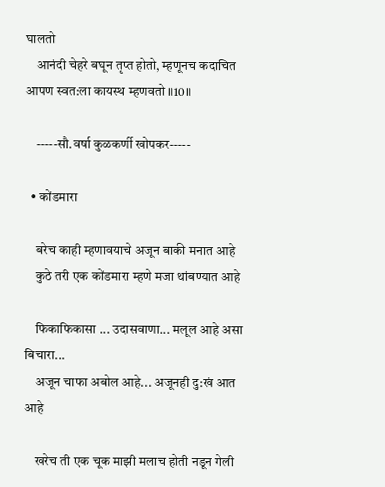घालतो
    आनंदी चेहरे बघून तृप्त होतो, म्हणूनच कदाचित आपण स्वत:ला कायस्थ म्हणवतो ॥10॥

    -----सौ.वर्षा कुळकर्णी खोपकर-----

  • कोंडमारा

    बरेच काही म्हणावयाचे अजून बाकी मनात आहे
    कुठे तरी एक कोंडमारा म्हणे मजा थांबण्यात आहे

    फिकाफिकासा ... उदासवाणा... मलूल आहे असा बिचारा...
    अजून चाफा अबोल आहे... अजूनही दु:खं आत आहे

    खरेच ती एक चूक माझी मलाच होती नडून गेली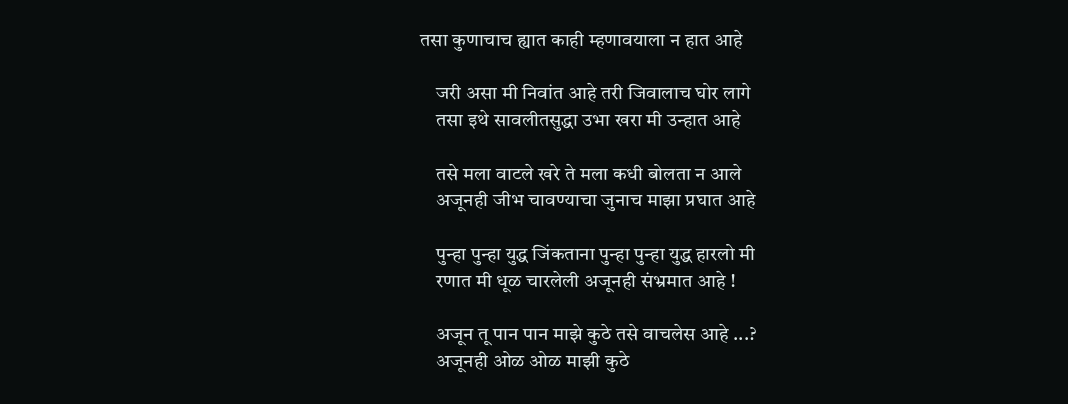तसा कुणाचाच ह्यात काही म्हणावयाला न हात आहे

    जरी असा मी निवांत आहे तरी जिवालाच घोर लागे
    तसा इथे सावलीतसुद्धा उभा खरा मी उन्हात आहे

    तसे मला वाटले खरे ते मला कधी बोलता न आले
    अजूनही जीभ चावण्याचा जुनाच माझा प्रघात आहे

    पुन्हा पुन्हा युद्ध जिंकताना पुन्हा पुन्हा युद्ध हारलो मी
    रणात मी धूळ चारलेली अजूनही संभ्रमात आहे !

    अजून तू पान पान माझे कुठे तसे वाचलेस आहे ...?
    अजूनही ओळ ओळ माझी कुठे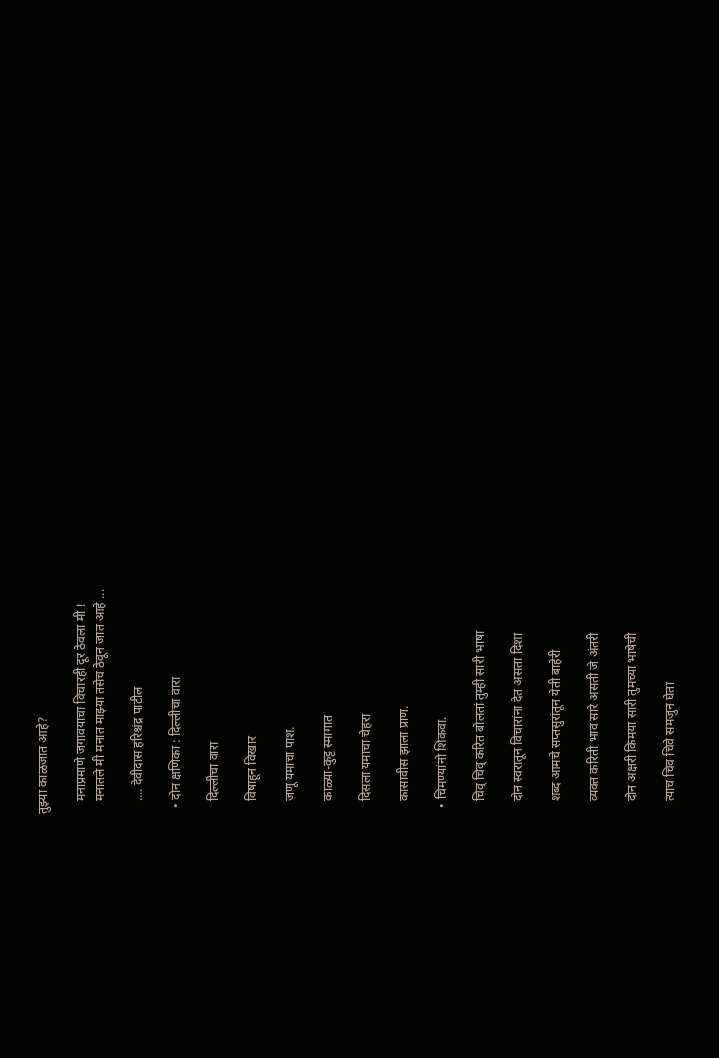तुझ्या काळजात आहे?

    मनाप्रमाणे जगावयाचा विचारही दूर ठेवला मी !
    मनातले मी मनात माझ्या तसेच ठेवून जात आहे ...

    .... देवीदास हरिश्चंद्र पाटील

  • दोन क्षणिका : दिल्लीचा वारा

    दिल्लीचा वारा

    विषाहून विखार

    जणू यमाचा पाश.

    काळ्या-कुट्ट स्मागात

    दिसला यमाचा चेहरा

    कासावीस झाला प्राण.

  • चिमण्यांनो शिकवा.

    चिव् चिव् करित बोलतां तुम्ही सारी भाषा

    दोन स्वरातून विचारांना देत असता दिशा

    शब्द आमचे सप्तसुरांतून येती बाहेरी

    व्यक्त करिती भाव सारे असती जे अंतरी

    दोन अक्षरी किमया सारी तुमच्या भाषेची

    त्याच चिव चिवे समजुन घेता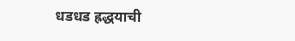धडधड ह्रद्धयाची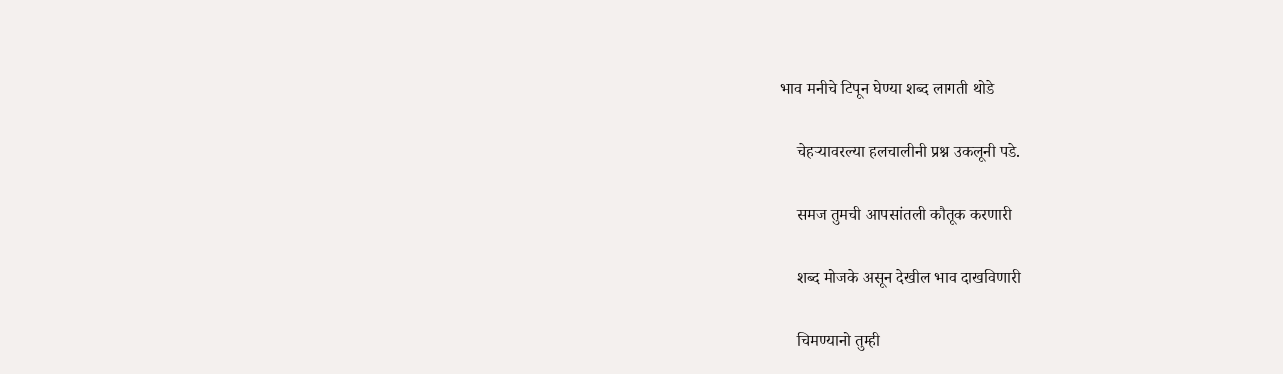भाव मनीचे टिपून घेण्या शब्द लागती थोडे

    चेहऱ्यावरल्या हलचालीनी प्रश्न उकलूनी पडे.

    समज तुमची आपसांतली कौतूक करणारी

    शब्द मोजके असून देखील भाव दाखविणारी

    चिमण्यानो तुम्ही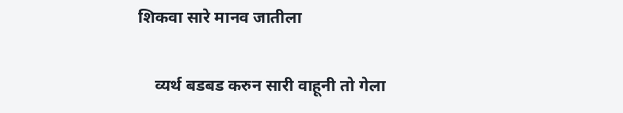शिकवा सारे मानव जातीला

    व्यर्थ बडबड करुन सारी वाहूनी तो गेला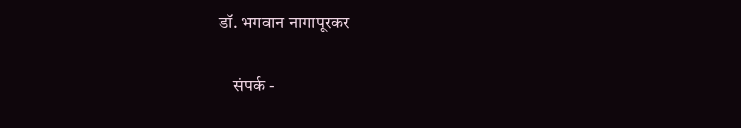डॉ. भगवान नागापूरकर

    संपर्क -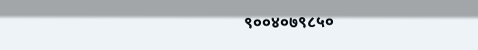९००४०७९८५०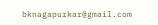bknagapurkar@gmail.com